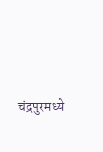चंद्रपुरमध्ये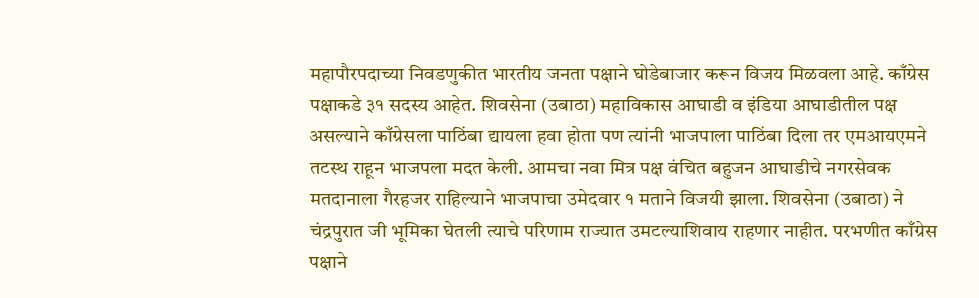महापौरपदाच्या निवडणुकीत भारतीय जनता पक्षाने घोडेबाजार करून विजय मिळवला आहे. काँग्रेस पक्षाकडे ३१ सदस्य आहेत. शिवसेना (उबाठा) महाविकास आघाडी व इंडिया आघाडीतील पक्ष असल्याने काँग्रेसला पाठिंबा द्यायला हवा होता पण त्यांनी भाजपाला पाठिंबा दिला तर एमआयएमने तटस्थ राहून भाजपला मदत केली. आमचा नवा मित्र पक्ष वंचित बहुजन आघाडीचे नगरसेवक मतदानाला गैरहजर राहिल्याने भाजपाचा उमेदवार १ मताने विजयी झाला. शिवसेना (उबाठा) ने चंद्रपुरात जी भूमिका घेतली त्याचे परिणाम राज्यात उमटल्याशिवाय राहणार नाहीत. परभणीत काँग्रेस पक्षाने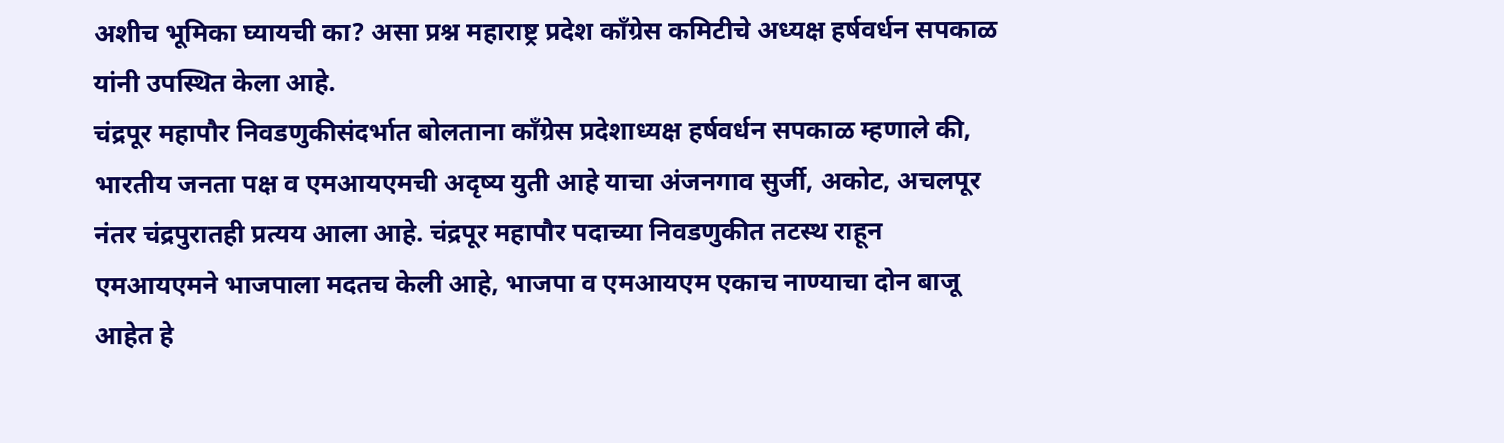अशीच भूमिका घ्यायची का? असा प्रश्न महाराष्ट्र प्रदेश काँग्रेस कमिटीचे अध्यक्ष हर्षवर्धन सपकाळ यांनी उपस्थित केला आहे.
चंद्रपूर महापौर निवडणुकीसंदर्भात बोलताना काँग्रेस प्रदेशाध्यक्ष हर्षवर्धन सपकाळ म्हणाले की, भारतीय जनता पक्ष व एमआयएमची अदृष्य युती आहे याचा अंजनगाव सुर्जी, अकोट, अचलपूर नंतर चंद्रपुरातही प्रत्यय आला आहे. चंद्रपूर महापौर पदाच्या निवडणुकीत तटस्थ राहून एमआयएमने भाजपाला मदतच केली आहे, भाजपा व एमआयएम एकाच नाण्याचा दोन बाजू आहेत हे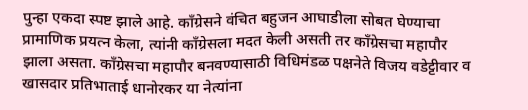पुन्हा एकदा स्पष्ट झाले आहे. काँग्रेसने वंचित बहुजन आघाडीला सोबत घेण्याचा प्रामाणिक प्रयत्न केला, त्यांनी काँग्रेसला मदत केली असती तर काँग्रेसचा महापौर झाला असता. काँग्रेसचा महापौर बनवण्यासाठी विधिमंडळ पक्षनेते विजय वडेट्टीवार व खासदार प्रतिभाताई धानोरकर या नेत्यांना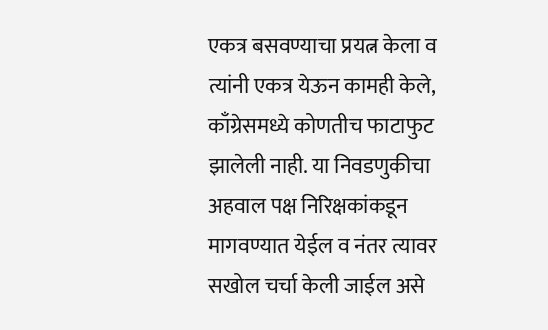एकत्र बसवण्याचा प्रयत्न केला व त्यांनी एकत्र येऊन कामही केले, काँग्रेसमध्ये कोणतीच फाटाफुट झालेली नाही. या निवडणुकीचा अहवाल पक्ष निरिक्षकांकडून मागवण्यात येईल व नंतर त्यावर सखोल चर्चा केली जाईल असे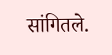सांगितले.